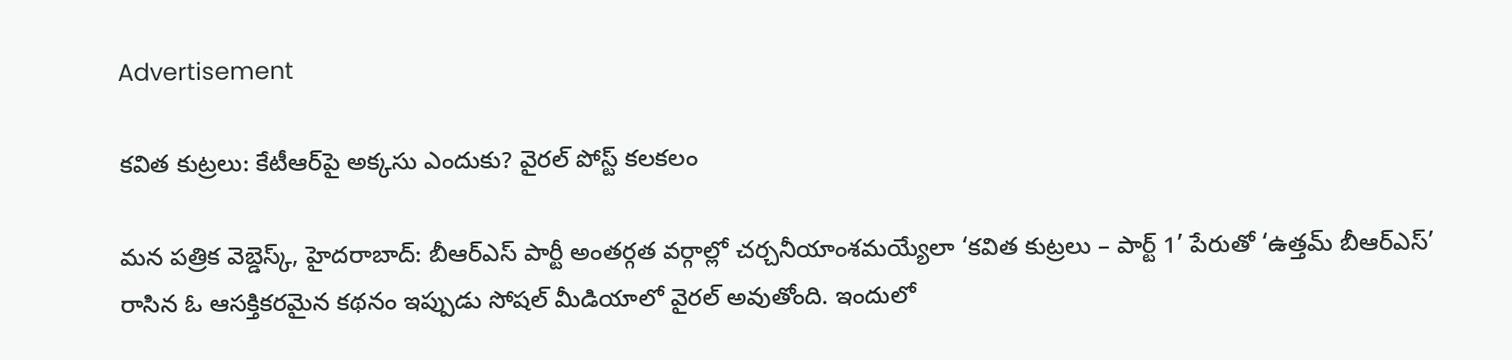Advertisement

కవిత కుట్రలు: కేటీఆర్‌పై అక్కసు ఎందుకు? వైరల్ పోస్ట్ కలకలం

మన పత్రిక వెబ్డెస్క్, హైదరాబాద్: బీఆర్ఎస్ పార్టీ అంతర్గత వర్గాల్లో చర్చనీయాంశమయ్యేలా ‘కవిత కుట్రలు – పార్ట్ 1’ పేరుతో ‘ఉత్తమ్ బీఆర్ఎస్’ రాసిన ఓ ఆసక్తికరమైన కథనం ఇప్పుడు సోషల్ మీడియాలో వైరల్ అవుతోంది. ఇందులో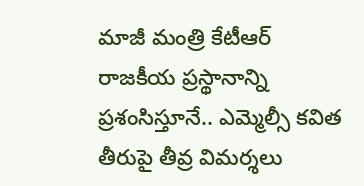మాజీ మంత్రి కేటీఆర్ రాజకీయ ప్రస్థానాన్ని ప్రశంసిస్తూనే.. ఎమ్మెల్సీ కవిత తీరుపై తీవ్ర విమర్శలు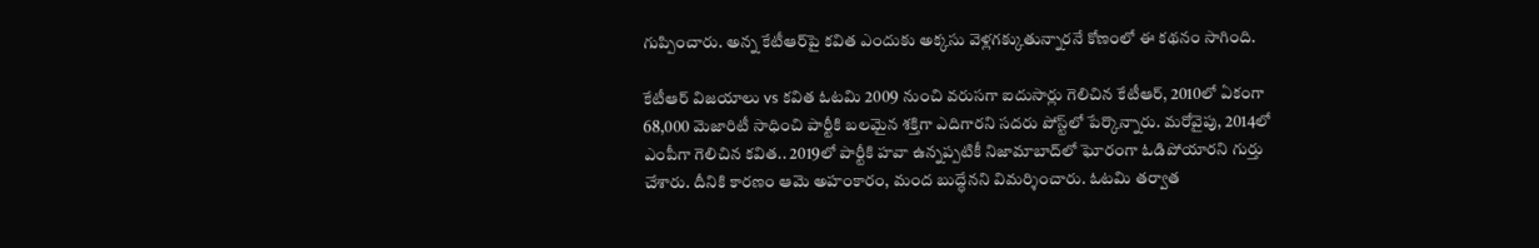గుప్పించారు. అన్న కేటీఆర్‌పై కవిత ఎందుకు అక్కసు వెళ్లగక్కుతున్నారనే కోణంలో ఈ కథనం సాగింది.

కేటీఆర్ విజయాలు vs కవిత ఓటమి 2009 నుంచి వరుసగా ఐదుసార్లు గెలిచిన కేటీఆర్, 2010లో ఏకంగా 68,000 మెజారిటీ సాధించి పార్టీకి బలమైన శక్తిగా ఎదిగారని సదరు పోస్ట్‌లో పేర్కొన్నారు. మరోవైపు, 2014లో ఎంపీగా గెలిచిన కవిత.. 2019లో పార్టీకి హవా ఉన్నప్పటికీ నిజామాబాద్‌లో ఘోరంగా ఓడిపోయారని గుర్తు చేశారు. దీనికి కారణం ఆమె అహంకారం, మంద బుద్ధేనని విమర్శించారు. ఓటమి తర్వాత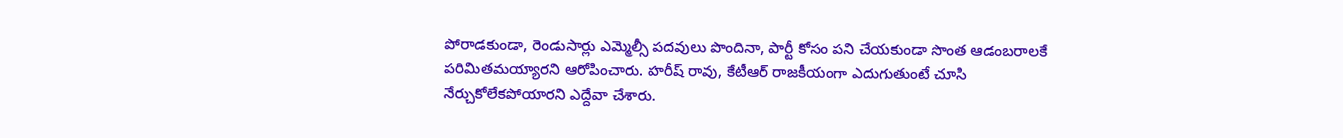పోరాడకుండా, రెండుసార్లు ఎమ్మెల్సీ పదవులు పొందినా, పార్టీ కోసం పని చేయకుండా సొంత ఆడంబరాలకే పరిమితమయ్యారని ఆరోపించారు. హరీష్ రావు, కేటీఆర్ రాజకీయంగా ఎదుగుతుంటే చూసి నేర్చుకోలేకపోయారని ఎద్దేవా చేశారు.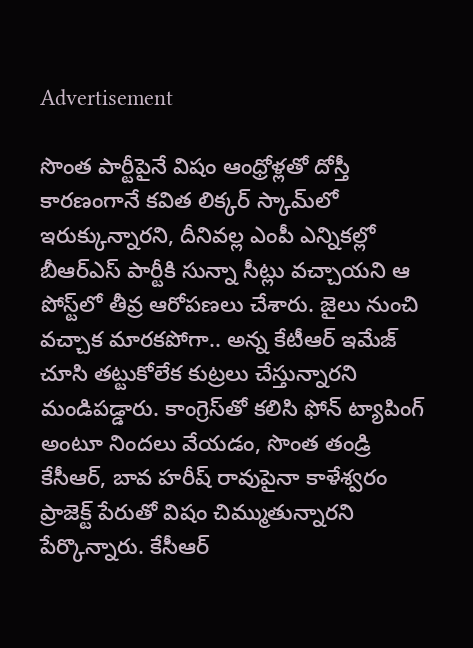Advertisement

సొంత పార్టీపైనే విషం ఆంధ్రోళ్లతో దోస్తీ కారణంగానే కవిత లిక్కర్ స్కామ్‌లో ఇరుక్కున్నారని, దీనివల్ల ఎంపీ ఎన్నికల్లో బీఆర్ఎస్ పార్టీకి సున్నా సీట్లు వచ్చాయని ఆ పోస్ట్‌లో తీవ్ర ఆరోపణలు చేశారు. జైలు నుంచి వచ్చాక మారకపోగా.. అన్న కేటీఆర్‌ ఇమేజ్ చూసి తట్టుకోలేక కుట్రలు చేస్తున్నారని మండిపడ్డారు. కాంగ్రెస్‌తో కలిసి ఫోన్ ట్యాపింగ్ అంటూ నిందలు వేయడం, సొంత తండ్రి కేసీఆర్, బావ హరీష్ రావుపైనా కాళేశ్వరం ప్రాజెక్ట్ పేరుతో విషం చిమ్ముతున్నారని పేర్కొన్నారు. కేసీఆర్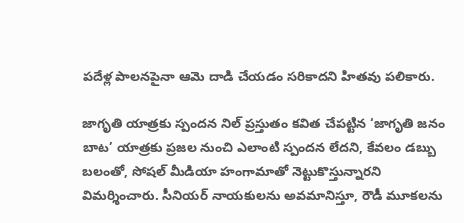పదేళ్ల పాలనపైనా ఆమె దాడి చేయడం సరికాదని హితవు పలికారు.

జాగృతి యాత్రకు స్పందన నిల్ ప్రస్తుతం కవిత చేపట్టిన ‘జాగృతి జనం బాట’ యాత్రకు ప్రజల నుంచి ఎలాంటి స్పందన లేదని, కేవలం డబ్బు బలంతో, సోషల్ మీడియా హంగామాతో నెట్టుకొస్తున్నారని విమర్శించారు. సీనియర్ నాయకులను అవమానిస్తూ, రౌడీ మూకలను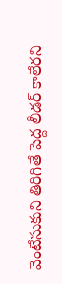వెంటేసుకుని తిరిగితే పెద్ద లీడర్ కాలేరని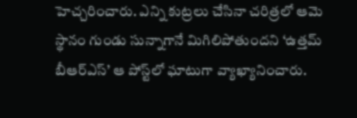హెచ్చరించారు. ఎన్ని కుట్రలు చేసినా చరిత్రలో ఆమె స్థానం గుండు సున్నాగానే మిగిలిపోతుందని ‘ఉత్తమ్ బీఆర్ఎస్’ ఆ పోస్ట్‌లో ఘాటుగా వ్యాఖ్యానించారు.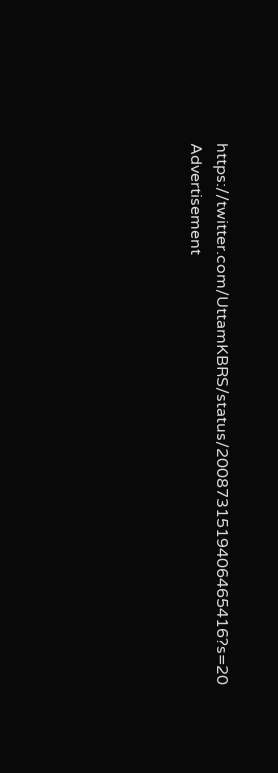https://twitter.com/UttamKBRS/status/2008731519406465416?s=20
Advertisement